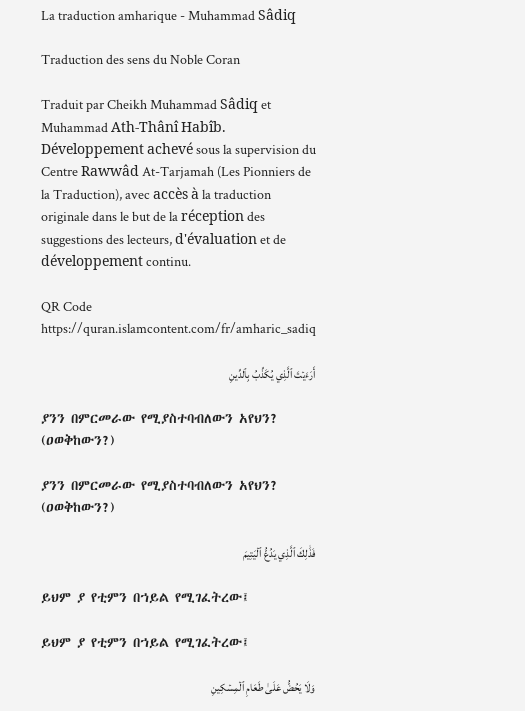La traduction amharique - Muhammad Sâdiq

Traduction des sens du Noble Coran

Traduit par Cheikh Muhammad Sâdiq et Muhammad Ath-Thânî Habîb. Développement achevé sous la supervision du Centre Rawwâd At-Tarjamah (Les Pionniers de la Traduction), avec accès à la traduction originale dans le but de la réception des suggestions des lecteurs, d'évaluation et de développement continu.

QR Code https://quran.islamcontent.com/fr/amharic_sadiq

أَرَءَيۡتَ ٱلَّذِي يُكَذِّبُ بِٱلدِّينِ

ያንን በምርመራው የሚያስተባብለውን አየህን? (ዐወቅከውን?)

ያንን በምርመራው የሚያስተባብለውን አየህን? (ዐወቅከውን?)

فَذَٰلِكَ ٱلَّذِي يَدُعُّ ٱلۡيَتِيمَ

ይህም ያ የቲምን በኀይል የሚገፈትረው፤

ይህም ያ የቲምን በኀይል የሚገፈትረው፤

وَلَا يَحُضُّ عَلَىٰ طَعَامِ ٱلۡمِسۡكِينِ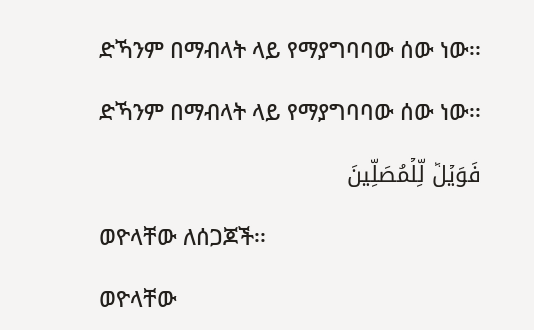ድኻንም በማብላት ላይ የማያግባባው ሰው ነው፡፡

ድኻንም በማብላት ላይ የማያግባባው ሰው ነው፡፡

فَوَيۡلٞ لِّلۡمُصَلِّينَ

ወዮላቸው ለሰጋጆች፡፡

ወዮላቸው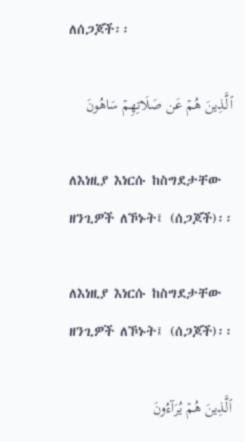ለሰጋጆች፡፡

ٱلَّذِينَ هُمۡ عَن صَلَاتِهِمۡ سَاهُونَ

ለእነዚያ እነርሱ ከስግደታቸው ዘንጊዎች ለኾኑት፤ (ሰጋጆች)፡፡

ለእነዚያ እነርሱ ከስግደታቸው ዘንጊዎች ለኾኑት፤ (ሰጋጆች)፡፡

ٱلَّذِينَ هُمۡ يُرَآءُونَ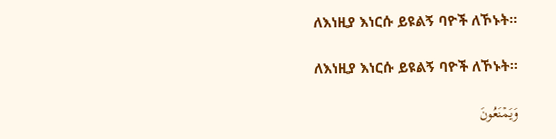ለእነዚያ እነርሱ ይዩልኝ ባዮች ለኾኑት፡፡

ለእነዚያ እነርሱ ይዩልኝ ባዮች ለኾኑት፡፡

وَيَمۡنَعُونَ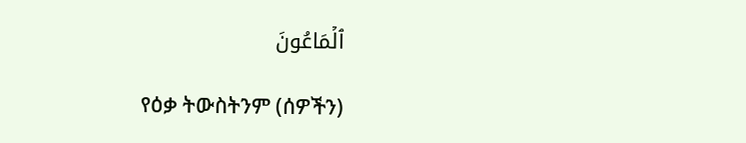ٱلۡمَاعُونَ

የዕቃ ትውስትንም (ሰዎችን)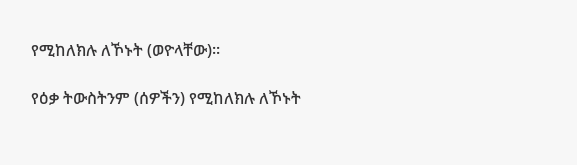የሚከለክሉ ለኾኑት (ወዮላቸው)፡፡

የዕቃ ትውስትንም (ሰዎችን) የሚከለክሉ ለኾኑት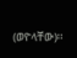(ወዮላቸው)፡፡